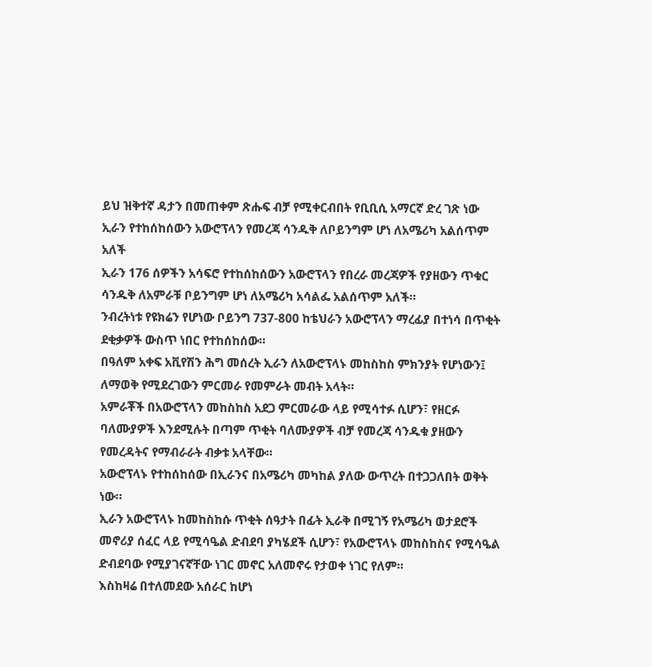ይህ ዝቅተኛ ዳታን በመጠቀም ጽሑፍ ብቻ የሚቀርብበት የቢቢሲ አማርኛ ድረ ገጽ ነው
ኢራን የተከሰከሰውን አውሮፕላን የመረጃ ሳንዱቅ ለቦይንግም ሆነ ለአሜሪካ አልሰጥም አለች
ኢራን 176 ሰዎችን አሳፍሮ የተከሰከሰውን አውሮፕላን የበረራ መረጃዎች የያዘውን ጥቁር ሳንዱቅ ለአምራቹ ቦይንግም ሆነ ለአሜሪካ አሳልፌ አልሰጥም አለች።
ንብረትነቱ የዩክሬን የሆነው ቦይንግ 737-800 ከቴህራን አውሮፕላን ማረፊያ በተነሳ በጥቂት ደቂቃዎች ውስጥ ነበር የተከሰከሰው።
በዓለም አቀፍ አቪየሽን ሕግ መሰረት ኢራን ለአውሮፕላኑ መከስከስ ምክንያት የሆነውን፤ ለማወቅ የሚደረገውን ምርመራ የመምራት መብት አላት።
አምራቾች በአውሮፕላን መከስከስ አደጋ ምርመራው ላይ የሚሳተፉ ሲሆን፣ የዘርፉ ባለሙያዎች እንደሚሉት በጣም ጥቂት ባለሙያዎች ብቻ የመረጃ ሳንዱቁ ያዘውን የመረዳትና የማብራራት ብቃቱ አላቸው።
አውሮፕላኑ የተከሰከሰው በኢራንና በአሜሪካ መካከል ያለው ውጥረት በተጋጋለበት ወቅት ነው።
ኢራን አውሮፕላኑ ከመከስከሱ ጥቂት ሰዓታት በፊት ኢራቅ በሚገኝ የአሜሪካ ወታደሮች መኖሪያ ሰፈር ላይ የሚሳዔል ድብደባ ያካሄደች ሲሆን፣ የአውሮፕላኑ መከስከስና የሚሳዔል ድብደባው የሚያገናኛቸው ነገር መኖር አለመኖሩ የታወቀ ነገር የለም።
እስከዛሬ በተለመደው አሰራር ከሆነ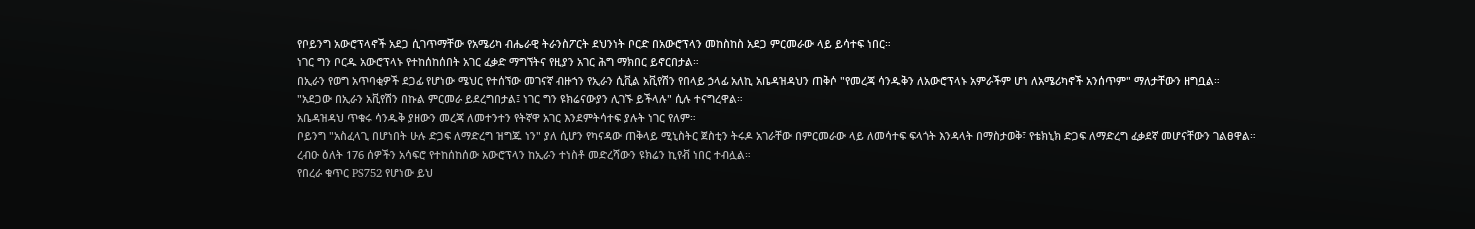የቦይንግ አውሮፕላኖች አደጋ ሲገጥማቸው የአሜሪካ ብሔራዊ ትራንስፖርት ደህንነት ቦርድ በአውሮፕላን መከስከስ አደጋ ምርመራው ላይ ይሳተፍ ነበር።
ነገር ግን ቦርዱ አውሮፕላኑ የተከሰከሰበት አገር ፈቃድ ማግኘትና የዚያን አገር ሕግ ማክበር ይኖርበታል።
በኢራን የወግ አጥባቂዎች ደጋፊ የሆነው ሜህር የተሰኘው መገናኛ ብዙኀን የኢራን ሲቪል አቪየሽን የበላይ ኃላፊ አለኪ አቤዳዝዳህን ጠቅሶ "የመረጃ ሳንዱቅን ለአውሮፕላኑ አምራችም ሆነ ለአሜሪካኖች አንሰጥም" ማለታቸውን ዘግቧል።
"አደጋው በኢራን አቪየሽን በኩል ምርመራ ይደረግበታል፤ ነገር ግን ዩክሬናውያን ሊገኙ ይችላሉ" ሲሉ ተናግረዋል።
አቤዳዝዳህ ጥቁሩ ሳንዱቅ ያዘውን መረጃ ለመተንተን የትኛዋ አገር እንደምትሳተፍ ያሉት ነገር የለም።
ቦይንግ "አስፈላጊ በሆነበት ሁሉ ድጋፍ ለማድረግ ዝግጁ ነን" ያለ ሲሆን የካናዳው ጠቅላይ ሚኒስትር ጀስቲን ትሩዶ አገራቸው በምርመራው ላይ ለመሳተፍ ፍላጎት እንዳላት በማስታወቅ፣ የቴክኒክ ድጋፍ ለማድረግ ፈቃደኛ መሆናቸውን ገልፀዋል።
ረብዑ ዕለት 176 ሰዎችን አሳፍሮ የተከሰከሰው አውሮፕላን ከኢራን ተነስቶ መድረሻውን ዩክሬን ኪየቭ ነበር ተብሏል።
የበረራ ቁጥር PS752 የሆነው ይህ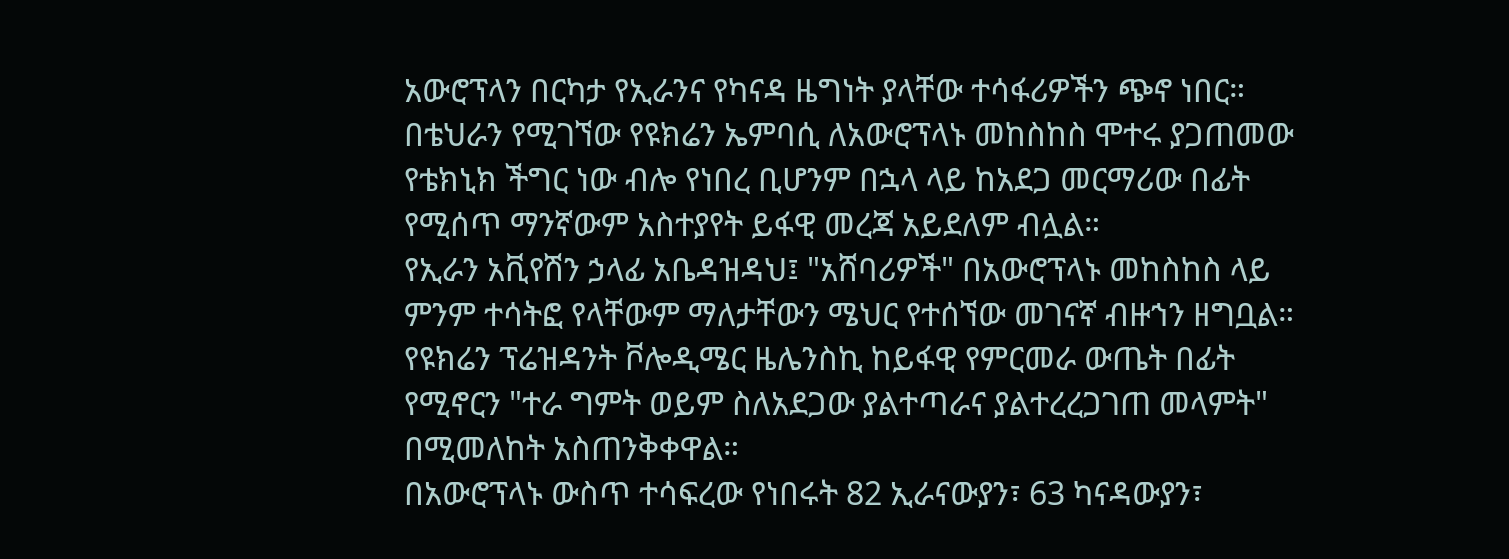አውሮፕላን በርካታ የኢራንና የካናዳ ዜግነት ያላቸው ተሳፋሪዎችን ጭኖ ነበር።
በቴህራን የሚገኘው የዩክሬን ኤምባሲ ለአውሮፕላኑ መከስከስ ሞተሩ ያጋጠመው የቴክኒክ ችግር ነው ብሎ የነበረ ቢሆንም በኋላ ላይ ከአደጋ መርማሪው በፊት የሚሰጥ ማንኛውም አስተያየት ይፋዊ መረጃ አይደለም ብሏል።
የኢራን አቪየሽን ኃላፊ አቤዳዝዳህ፤ "አሸባሪዎች" በአውሮፕላኑ መከስከስ ላይ ምንም ተሳትፎ የላቸውም ማለታቸውን ሜህር የተሰኘው መገናኛ ብዙኀን ዘግቧል።
የዩክሬን ፕሬዝዳንት ቮሎዲሜር ዜሌንስኪ ከይፋዊ የምርመራ ውጤት በፊት የሚኖርን "ተራ ግምት ወይም ስለአደጋው ያልተጣራና ያልተረረጋገጠ መላምት" በሚመለከት አስጠንቅቀዋል።
በአውሮፕላኑ ውስጥ ተሳፍረው የነበሩት 82 ኢራናውያን፣ 63 ካናዳውያን፣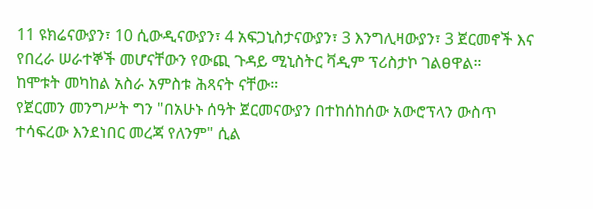11 ዩክሬናውያን፣ 10 ሲውዲናውያን፣ 4 አፍጋኒስታናውያን፣ 3 እንግሊዛውያን፣ 3 ጀርመኖች እና የበረራ ሠራተኞች መሆናቸውን የውጪ ጉዳይ ሚኒስትር ቫዲም ፕሪስታኮ ገልፀዋል።
ከሞቱት መካከል አስራ አምስቱ ሕጻናት ናቸው።
የጀርመን መንግሥት ግን "በአሁኑ ሰዓት ጀርመናውያን በተከሰከሰው አውሮፕላን ውስጥ ተሳፍረው እንደነበር መረጃ የለንም" ሲል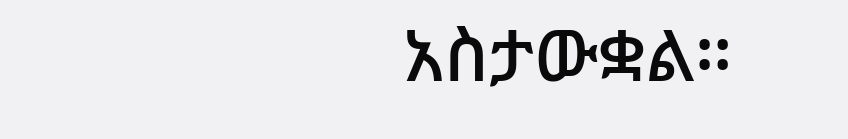አስታውቋል።